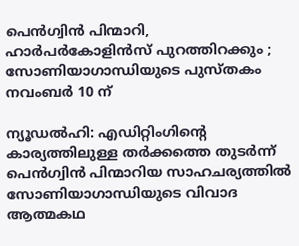പെന്‍ഗ്വിന്‍ പിന്മാറി, ഹാര്‍പര്‍കോളിന്‍സ് പുറത്തിറക്കും ; സോണിയാഗാന്ധിയുടെ പുസ്തകം നവംബര്‍ 10 ന്

ന്യൂഡല്‍ഹി: എഡിറ്റിംഗിന്റെ കാര്യത്തിലുള്ള തര്‍ക്കത്തെ തുടര്‍ന്ന് പെന്‍ഗ്വിന്‍ പിന്മാറിയ സാഹചര്യത്തില്‍ സോണിയാഗാന്ധിയുടെ വിവാദ ആത്മകഥ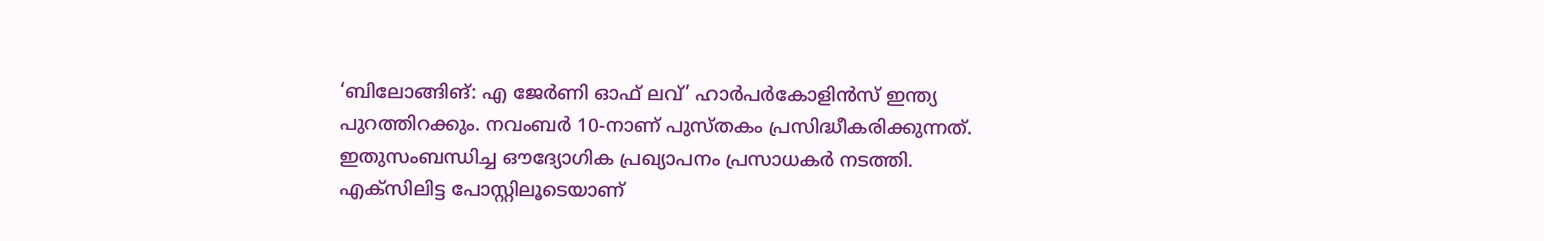‘ബിലോങ്ങിങ്: എ ജേര്‍ണി ഓഫ് ലവ്’ ഹാര്‍പര്‍കോളിന്‍സ് ഇന്ത്യ പുറത്തിറക്കും. നവംബര്‍ 10-നാണ് പുസ്തകം പ്രസിദ്ധീകരിക്കുന്നത്. ഇതുസംബന്ധിച്ച ഔദ്യോഗിക പ്രഖ്യാപനം പ്രസാധകര്‍ നടത്തി.
എക്‌സിലിട്ട പോസ്റ്റിലൂടെയാണ്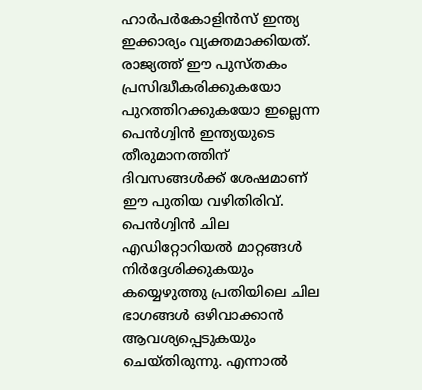ഹാര്‍പര്‍കോളിന്‍സ് ഇന്ത്യ ഇക്കാര്യം വ്യക്തമാക്കിയത്. രാജ്യത്ത് ഈ പുസ്തകം പ്രസിദ്ധീകരിക്കുകയോ പുറത്തിറക്കുകയോ ഇല്ലെന്ന പെന്‍ഗ്വിന്‍ ഇന്ത്യയുടെ തീരുമാനത്തിന് ദിവസങ്ങള്‍ക്ക് ശേഷമാണ് ഈ പുതിയ വഴിതിരിവ്.
പെന്‍ഗ്വിന്‍ ചില എഡിറ്റോറിയല്‍ മാറ്റങ്ങള്‍ നിര്‍ദ്ദേശിക്കുകയും കയ്യെഴുത്തു പ്രതിയിലെ ചില ഭാഗങ്ങള്‍ ഒഴിവാക്കാന്‍ ആവശ്യപ്പെടുകയും ചെയ്തിരുന്നു. എന്നാല്‍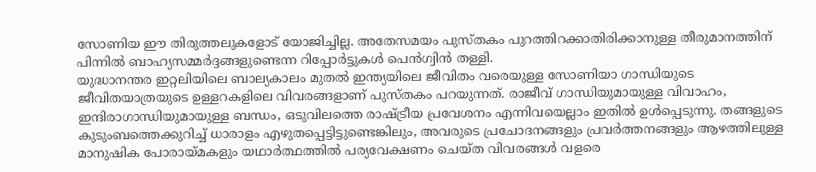സോണിയ ഈ തിരുത്തലുകളോട് യോജിച്ചില്ല. അതേസമയം പുസ്തകം പുറത്തിറക്കാതിരിക്കാനുള്ള തീരുമാനത്തിന് പിന്നില്‍ ബാഹ്യസമ്മര്‍ദ്ദങ്ങളുണ്ടെന്ന റിപ്പോര്‍ട്ടുകള്‍ പെന്‍ഗ്വിന്‍ തള്ളി.
യുദ്ധാനന്തര ഇറ്റലിയിലെ ബാല്യകാലം മുതല്‍ ഇന്ത്യയിലെ ജീവിതം വരെയുള്ള സോണിയാ ഗാന്ധിയുടെ ജീവിതയാത്രയുടെ ഉള്ളറകളിലെ വിവരങ്ങളാണ് പുസ്തകം പറയുന്നത്. രാജീവ് ഗാന്ധിയുമായുള്ള വിവാഹം, ഇന്ദിരാഗാന്ധിയുമായുള്ള ബന്ധം, ഒടുവിലത്തെ രാഷ്ട്രീയ പ്രവേശനം എന്നിവയെല്ലാം ഇതില്‍ ഉള്‍പ്പെടുന്നു. തങ്ങളുടെ കുടുംബത്തെക്കുറിച്ച് ധാരാളം എഴുതപ്പെട്ടിട്ടുണ്ടെങ്കിലും, അവരുടെ പ്രചോദനങ്ങളും പ്രവര്‍ത്തനങ്ങളും ആഴത്തിലുള്ള മാനുഷിക പോരായ്മകളും യഥാര്‍ത്ഥത്തില്‍ പര്യവേക്ഷണം ചെയ്ത വിവരങ്ങള്‍ വളരെ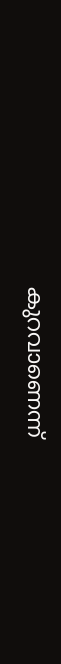കുറവാണെന്ന്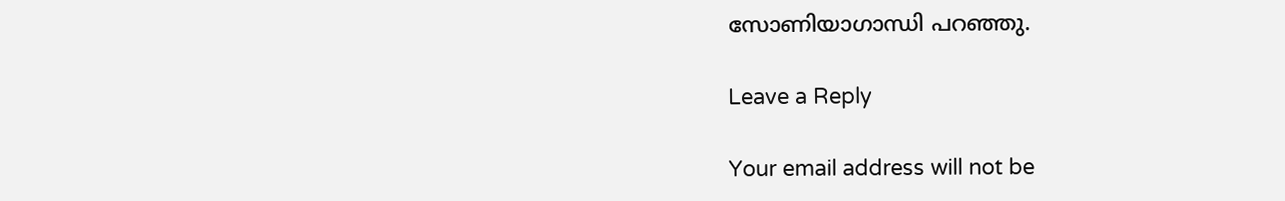സോണിയാഗാന്ധി പറഞ്ഞു.

Leave a Reply

Your email address will not be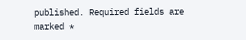published. Required fields are marked *